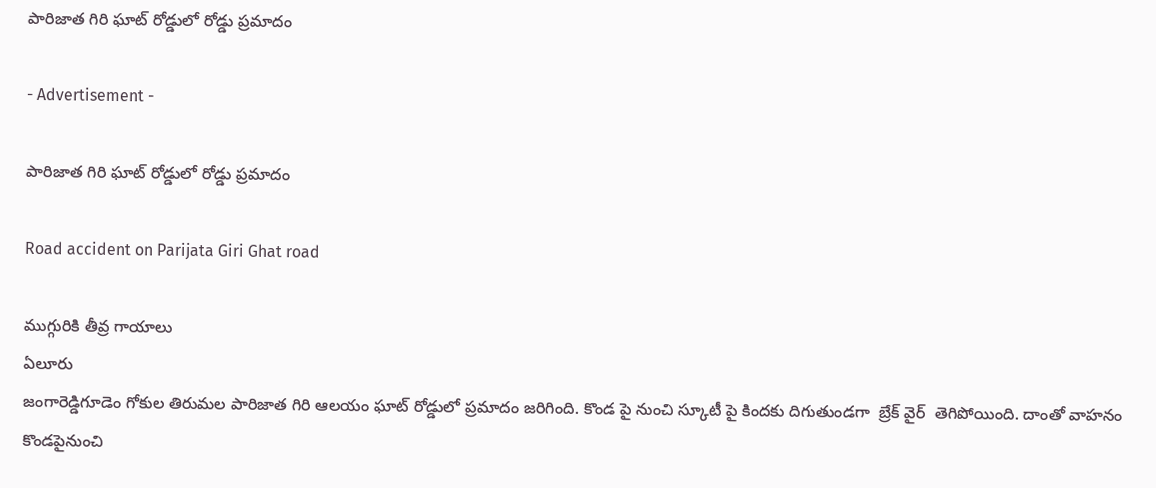పారిజాత గిరి ఘాట్ రోడ్డులో రోడ్డు ప్రమాదం

- Advertisement -

పారిజాత గిరి ఘాట్ రోడ్డులో రోడ్డు ప్రమాదం

Road accident on Parijata Giri Ghat road

ముగ్గురికి తీవ్ర గాయాలు
ఏలూరు
జంగారెడ్డిగూడెం గోకుల తిరుమల పారిజాత గిరి ఆలయం ఘాట్ రోడ్డులో ప్రమాదం జరిగింది. కొండ పై నుంచి స్కూటీ పై కిందకు దిగుతుండగా  బ్రేక్ వైర్  తెగిపోయింది. దాంతో వాహనం కొండపైనుంచి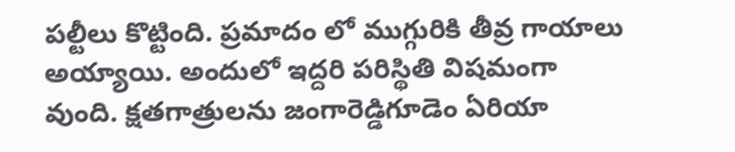పల్టీలు కొట్టింది. ప్రమాదం లో ముగ్గురికి తీవ్ర గాయాలు అయ్యాయి. అందులో ఇద్దరి పరిస్థితి విషమంగా వుంది. క్షతగాత్రులను జంగారెడ్డిగూడెం ఏరియా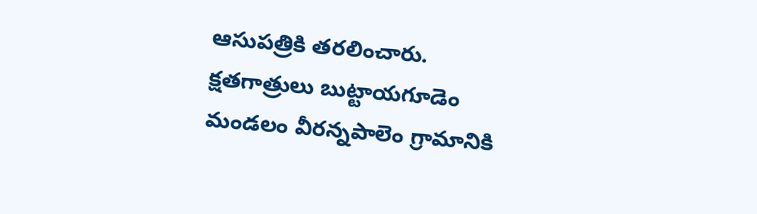ఆసుపత్రికి తరలించారు. క్షతగాత్రులు బుట్టాయగూడెం మండలం వీరన్నపాలెం గ్రామానికి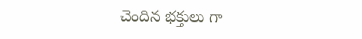చెందిన భక్తులు గా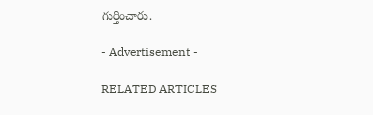గుర్తించారు.

- Advertisement -

RELATED ARTICLES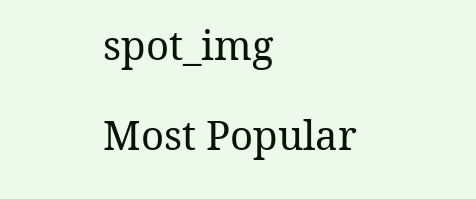spot_img

Most Popular